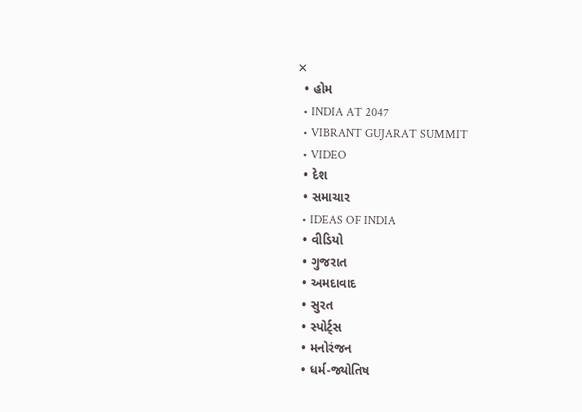✕
  • હોમ
  • INDIA AT 2047
  • VIBRANT GUJARAT SUMMIT
  • VIDEO
  • દેશ
  • સમાચાર
  • IDEAS OF INDIA
  • વીડિયો
  • ગુજરાત
  • અમદાવાદ
  • સુરત
  • સ્પોર્ટ્સ
  • મનોરંજન
  • ધર્મ-જ્યોતિષ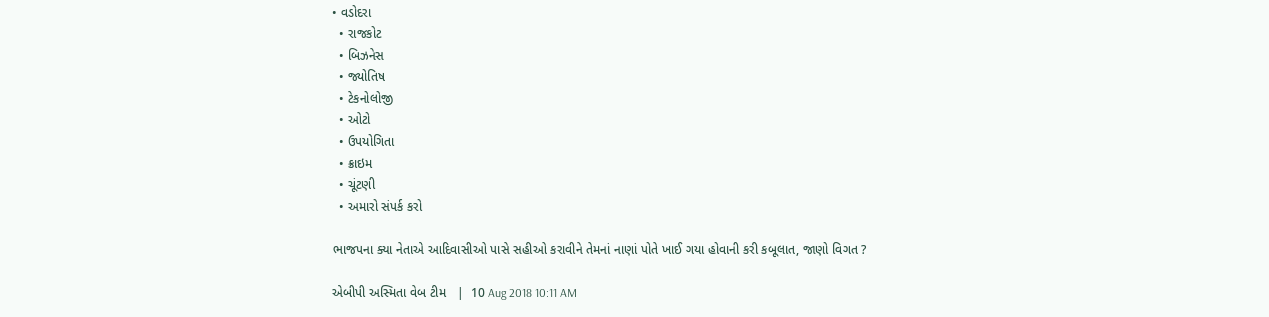• વડોદરા
  • રાજકોટ
  • બિઝનેસ
  • જ્યોતિષ
  • ટેકનોલોજી
  • ઓટો
  • ઉપયોગિતા
  • ક્રાઇમ
  • ચૂંટણી
  • અમારો સંપર્ક કરો

ભાજપના ક્યા નેતાએ આદિવાસીઓ પાસે સહીઓ કરાવીને તેમનાં નાણાં પોતે ખાઈ ગયા હોવાની કરી કબૂલાત, જાણો વિગત ?

એબીપી અસ્મિતા વેબ ટીમ   |  10 Aug 2018 10:11 AM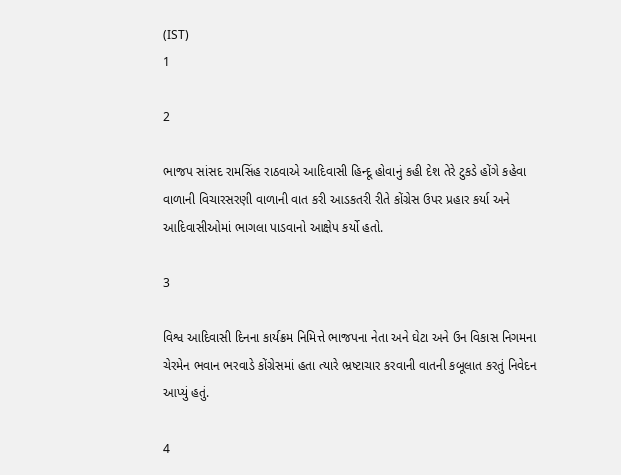(IST)
1

2

ભાજપ સાંસદ રામસિંહ રાઠવાએ આદિવાસી હિન્દૂ હોવાનું કહી દેશ તેરે ટુકડે હોંગે કહેવા વાળાની વિચારસરણી વાળાની વાત કરી આડકતરી રીતે કોંગ્રેસ ઉપર પ્રહાર કર્યા અને આદિવાસીઓમાં ભાગલા પાડવાનો આક્ષેપ કર્યો હતો.

3

વિશ્વ આદિવાસી દિનના કાર્યક્રમ નિમિત્તે ભાજપના નેતા અને ઘેટા અને ઉન વિકાસ નિગમના ચેરમેન ભવાન ભરવાડે કોંગ્રેસમાં હતા ત્યારે ભ્રષ્ટાચાર કરવાની વાતની કબૂલાત કરતું નિવેદન આપ્યું હતું.

4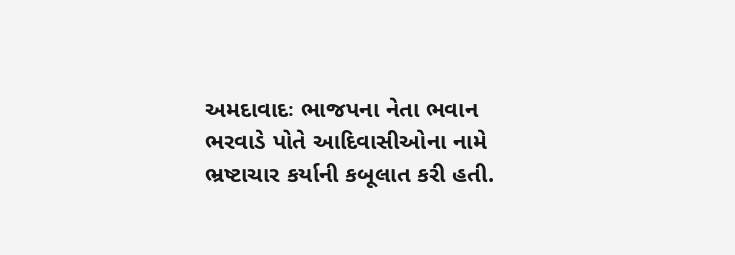અમદાવાદઃ ભાજપના નેતા ભવાન ભરવાડે પોતે આદિવાસીઓના નામે ભ્રષ્ટાચાર કર્યાની કબૂલાત કરી હતી.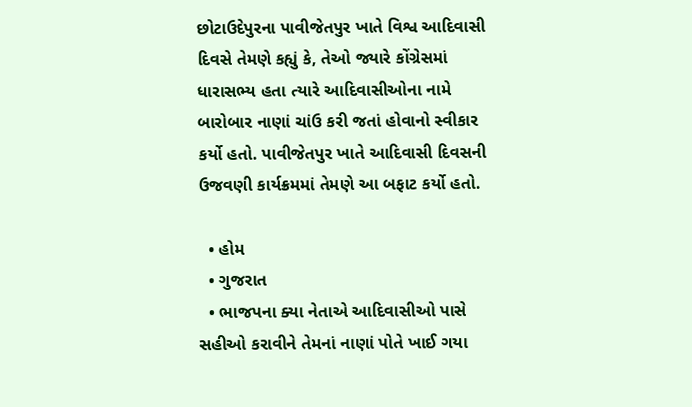છોટાઉદેપુરના પાવીજેતપુર ખાતે વિશ્વ આદિવાસી દિવસે તેમણે કહ્યું કે, તેઓ જ્યારે કોંગ્રેસમાં ધારાસભ્ય હતા ત્યારે આદિવાસીઓના નામે બારોબાર નાણાં ચાંઉ કરી જતાં હોવાનો સ્વીકાર કર્યો હતો. પાવીજેતપુર ખાતે આદિવાસી દિવસની ઉજવણી કાર્યક્રમમાં તેમણે આ બફાટ કર્યો હતો.

  • હોમ
  • ગુજરાત
  • ભાજપના ક્યા નેતાએ આદિવાસીઓ પાસે સહીઓ કરાવીને તેમનાં નાણાં પોતે ખાઈ ગયા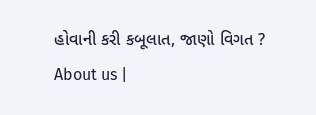હોવાની કરી કબૂલાત, જાણો વિગત ?
About us |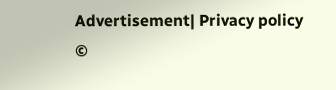Advertisement| Privacy policy
©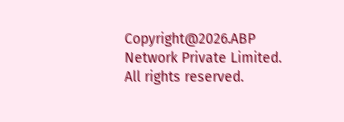Copyright@2026.ABP Network Private Limited. All rights reserved.